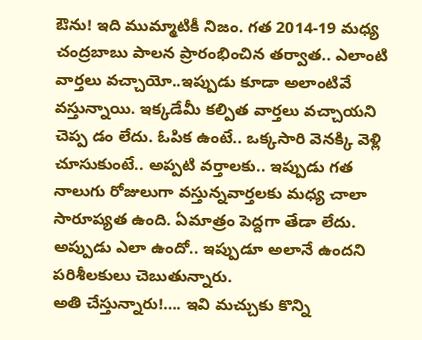ఔను! ఇది ముమ్మాటికీ నిజం. గత 2014-19 మధ్య చంద్రబాబు పాలన ప్రారంభించిన తర్వాత.. ఎలాంటి వార్తలు వచ్చాయో..ఇప్పుడు కూడా అలాంటివే వస్తున్నాయి. ఇక్కడేమీ కల్పిత వార్తలు వచ్చాయని చెప్ప డం లేదు. ఓపిక ఉంటే.. ఒక్కసారి వెనక్కి వెళ్లి చూసుకుంటే.. అప్పటి వర్తాలకు.. ఇప్పుడు గత నాలుగు రోజులుగా వస్తున్నవార్తలకు మధ్య చాలా సారూప్యత ఉంది. ఏమాత్రం పెద్దగా తేడా లేదు. అప్పుడు ఎలా ఉందో.. ఇప్పుడూ అలానే ఉందని పరిశీలకులు చెబుతున్నారు.
అతి చేస్తున్నారు!…. ఇవి మచ్చుకు కొన్ని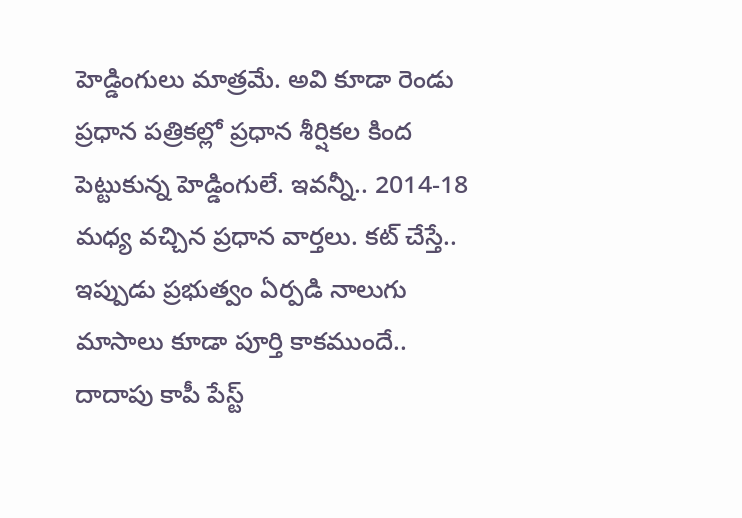హెడ్డింగులు మాత్రమే. అవి కూడా రెండు ప్రధాన పత్రికల్లో ప్రధాన శీర్షికల కింద పెట్టుకున్న హెడ్డింగులే. ఇవన్నీ.. 2014-18 మధ్య వచ్చిన ప్రధాన వార్తలు. కట్ చేస్తే.. ఇప్పుడు ప్రభుత్వం ఏర్పడి నాలుగు మాసాలు కూడా పూర్తి కాకముందే.. దాదాపు కాపీ పేస్ట్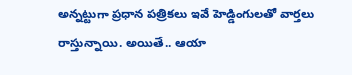అన్నట్టుగా ప్రధాన పత్రికలు ఇవే హెడ్డింగులతో వార్తలు రాస్తున్నాయి. అయితే.. ఆయా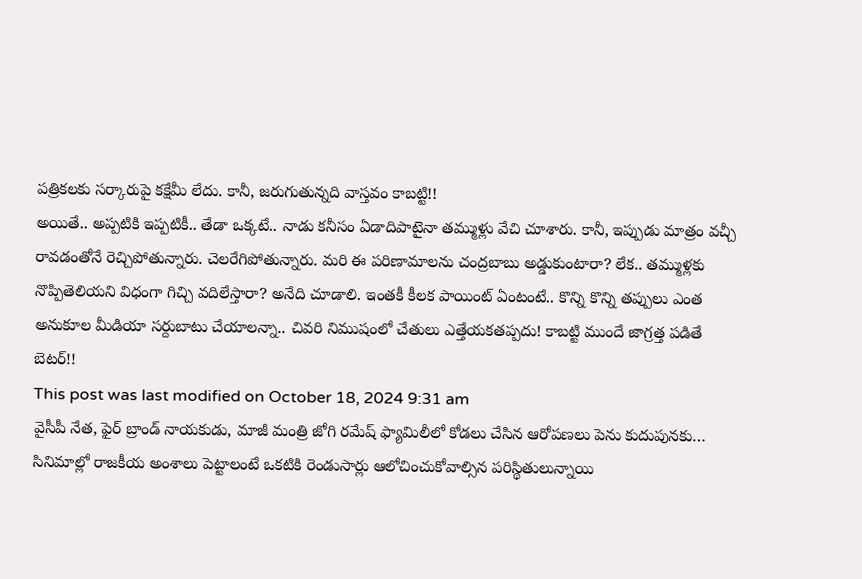పత్రికలకు సర్కారుపై కక్షేమీ లేదు. కానీ, జరుగుతున్నది వాస్తవం కాబట్టి!!
అయితే.. అప్పటికి ఇప్పటికీ.. తేడా ఒక్కటే.. నాడు కనీసం ఏడాదిపాటైనా తమ్ముళ్లు వేచి చూశారు. కానీ, ఇప్పుడు మాత్రం వచ్చీ రావడంతోనే రెచ్చిపోతున్నారు. చెలరేగిపోతున్నారు. మరి ఈ పరిణామాలను చంద్రబాబు అడ్డుకుంటారా? లేక.. తమ్ముళ్లకు నొప్పితెలియని విధంగా గిచ్చి వదిలేస్తారా? అనేది చూడాలి. ఇంతకీ కీలక పాయింట్ ఏంటంటే.. కొన్ని కొన్ని తప్పులు ఎంత అనుకూల మీడియా సర్దుబాటు చేయాలన్నా.. చివరి నిముషంలో చేతులు ఎత్తేయకతప్పదు! కాబట్టి ముందే జాగ్రత్త పడితే బెటర్!!
This post was last modified on October 18, 2024 9:31 am
వైసీపీ నేత, ఫైర్ బ్రాండ్ నాయకుడు, మాజీ మంత్రి జోగి రమేష్ ఫ్యామిలీలో కోడలు చేసిన ఆరోపణలు పెను కుదుపునకు…
సినిమాల్లో రాజకీయ అంశాలు పెట్టాలంటే ఒకటికి రెండుసార్లు ఆలోచించుకోవాల్సిన పరిస్థితులున్నాయి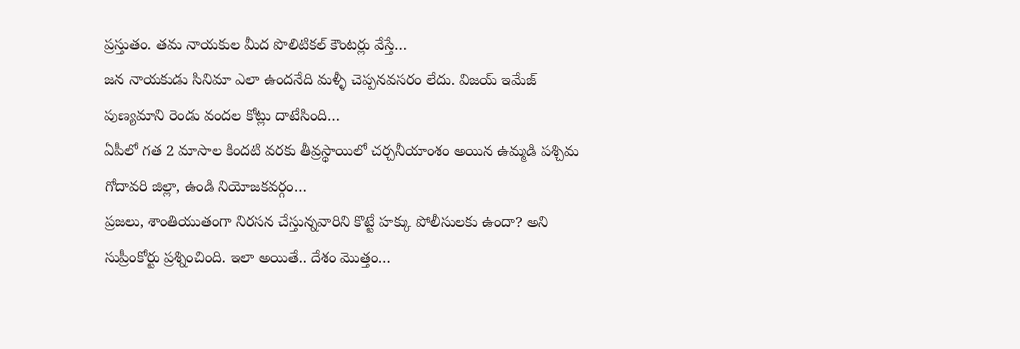ప్రస్తుతం. తమ నాయకుల మీద పొలిటికల్ కౌంటర్లు వేస్తే…
జన నాయకుడు సినిమా ఎలా ఉందనేది మళ్ళీ చెప్పనవసరం లేదు. విజయ్ ఇమేజ్ పుణ్యమాని రెండు వందల కోట్లు దాటేసింది…
ఏపీలో గత 2 మాసాల కిందటి వరకు తీవ్రస్థాయిలో చర్చనీయాంశం అయిన ఉమ్మడి పశ్చిమ గోదావరి జిల్లా, ఉండి నియోజకవర్గం…
ప్రజలు, శాంతియుతంగా నిరసన చేస్తున్నవారిని కొట్టే హక్కు పోలీసులకు ఉందా? అని సుప్రీంకోర్టు ప్రశ్నించింది. ఇలా అయితే.. దేశం మొత్తం…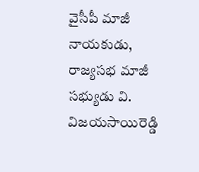వైసీపీ మాజీ నాయకుడు, రాజ్యసభ మాజీ సభ్యుడు వి. విజయసాయిరెడ్డి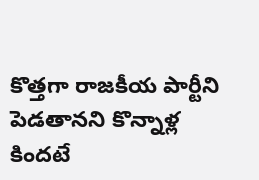కొత్తగా రాజకీయ పార్టీని పెడతానని కొన్నాళ్ల కిందటే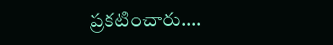ప్రకటించారు.…